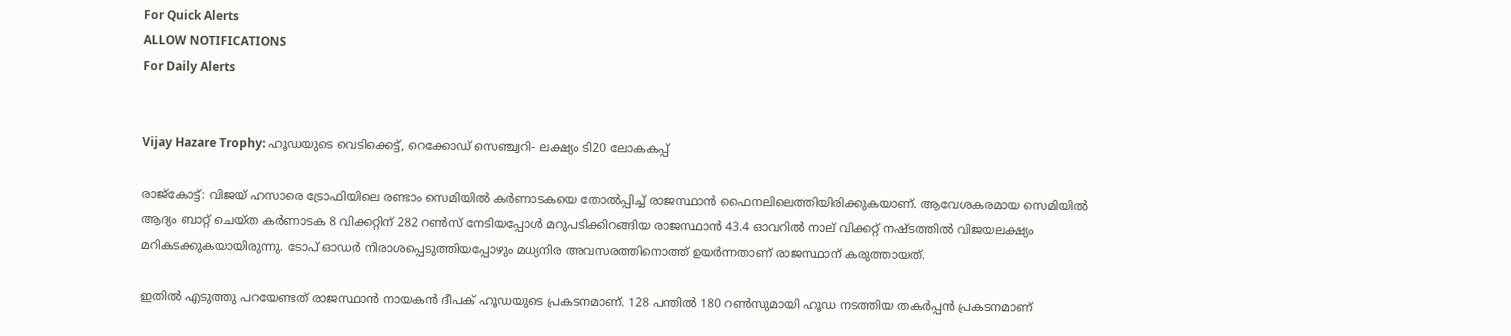For Quick Alerts
ALLOW NOTIFICATIONS
For Daily Alerts


Vijay Hazare Trophy: ഹൂഡയുടെ വെടിക്കെട്ട്, റെക്കോഡ് സെഞ്ച്വറി- ലക്ഷ്യം ടി20 ലോകകപ്പ്

രാജ്‌കോട്ട്: വിജയ് ഹസാരെ ട്രോഫിയിലെ രണ്ടാം സെമിയില്‍ കര്‍ണാടകയെ തോല്‍പ്പിച്ച് രാജസ്ഥാന്‍ ഫൈനലിലെത്തിയിരിക്കുകയാണ്. ആവേശകരമായ സെമിയില്‍ ആദ്യം ബാറ്റ് ചെയ്ത കര്‍ണാടക 8 വിക്കറ്റിന് 282 റണ്‍സ് നേടിയപ്പോള്‍ മറുപടിക്കിറങ്ങിയ രാജസ്ഥാന്‍ 43.4 ഓവറില്‍ നാല് വിക്കറ്റ് നഷ്ടത്തില്‍ വിജയലക്ഷ്യം മറികടക്കുകയായിരുന്നു. ടോപ് ഓഡര്‍ നിരാശപ്പെടുത്തിയപ്പോഴും മധ്യനിര അവസരത്തിനൊത്ത് ഉയര്‍ന്നതാണ് രാജസ്ഥാന് കരുത്തായത്.

ഇതില്‍ എടുത്തു പറയേണ്ടത് രാജസ്ഥാന്‍ നായകന്‍ ദീപക് ഹൂഡയുടെ പ്രകടനമാണ്. 128 പന്തില്‍ 180 റണ്‍സുമായി ഹൂഡ നടത്തിയ തകര്‍പ്പന്‍ പ്രകടനമാണ്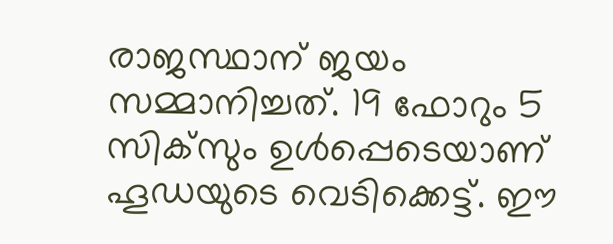രാജസ്ഥാന് ജയം സമ്മാനിച്ചത്. 19 ഫോറും 5 സിക്‌സും ഉള്‍പ്പെടെയാണ് ഹൂഡയുടെ വെടിക്കെട്ട്. ഈ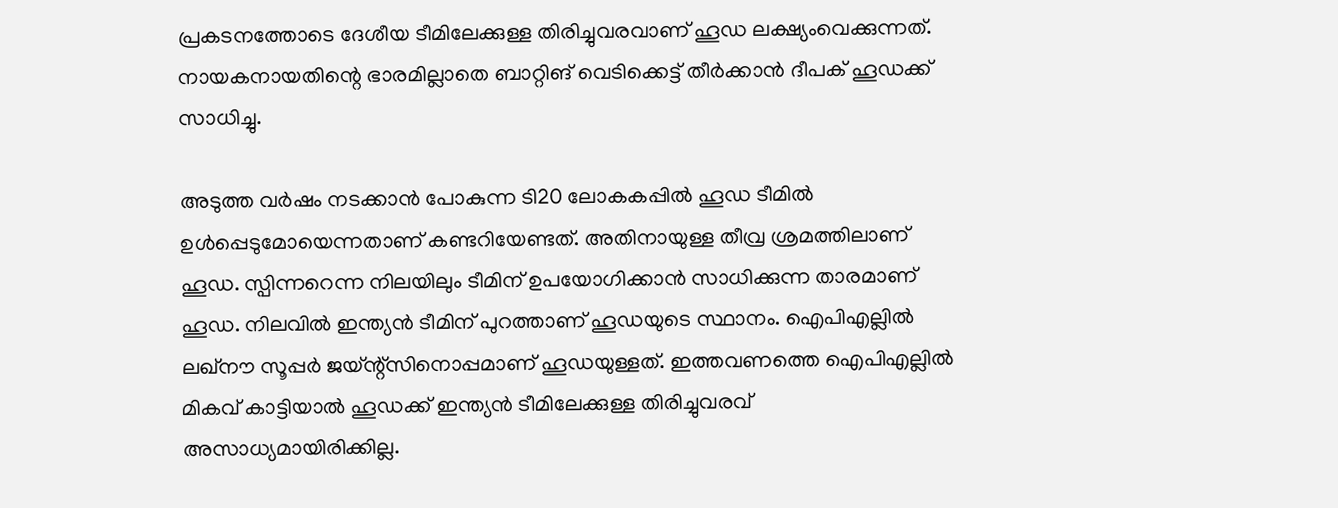പ്രകടനത്തോടെ ദേശീയ ടീമിലേക്കുള്ള തിരിച്ചുവരവാണ് ഹൂഡ ലക്ഷ്യംവെക്കുന്നത്. നായകനായതിന്റെ ഭാരമില്ലാതെ ബാറ്റിങ് വെടിക്കെട്ട് തീര്‍ക്കാന്‍ ദീപക് ഹൂഡക്ക് സാധിച്ചു.

അടുത്ത വര്‍ഷം നടക്കാന്‍ പോകുന്ന ടി20 ലോകകപ്പില്‍ ഹൂഡ ടീമില്‍ ഉള്‍പ്പെടുമോയെന്നതാണ് കണ്ടറിയേണ്ടത്. അതിനായുള്ള തീവ്ര ശ്രമത്തിലാണ് ഹൂഡ. സ്പിന്നറെന്ന നിലയിലും ടീമിന് ഉപയോഗിക്കാന്‍ സാധിക്കുന്ന താരമാണ് ഹൂഡ. നിലവില്‍ ഇന്ത്യന്‍ ടീമിന് പുറത്താണ് ഹൂഡയുടെ സ്ഥാനം. ഐപിഎല്ലില്‍ ലഖ്‌നൗ സൂപ്പര്‍ ജയ്ന്റ്‌സിനൊപ്പമാണ് ഹൂഡയുള്ളത്. ഇത്തവണത്തെ ഐപിഎല്ലില്‍ മികവ് കാട്ടിയാല്‍ ഹൂഡക്ക് ഇന്ത്യന്‍ ടീമിലേക്കുള്ള തിരിച്ചുവരവ് അസാധ്യമായിരിക്കില്ല.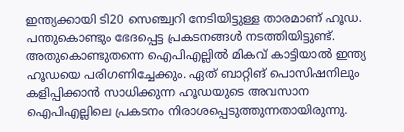ഇന്ത്യക്കായി ടി20 സെഞ്ച്വറി നേടിയിട്ടുള്ള താരമാണ് ഹൂഡ. പന്തുകൊണ്ടും ഭേദപ്പെട്ട പ്രകടനങ്ങള്‍ നടത്തിയിട്ടുണ്ട്. അതുകൊണ്ടുതന്നെ ഐപിഎല്ലില്‍ മികവ് കാട്ടിയാല്‍ ഇന്ത്യ ഹൂഡയെ പരിഗണിച്ചേക്കും. ഏത് ബാറ്റിങ് പൊസിഷനിലും കളിപ്പിക്കാന്‍ സാധിക്കുന്ന ഹൂഡയുടെ അവസാന ഐപിഎല്ലിലെ പ്രകടനം നിരാശപ്പെടുത്തുന്നതായിരുന്നു.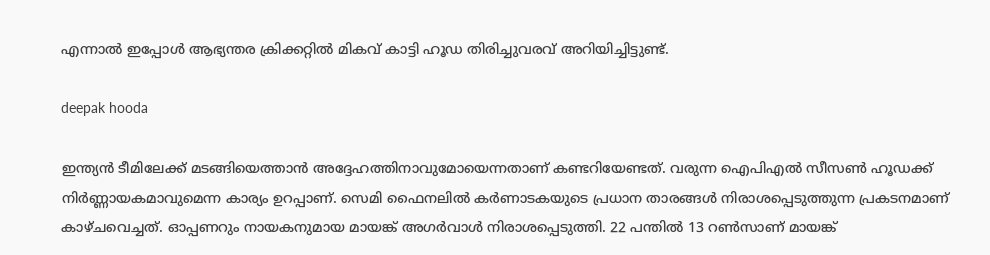എന്നാല്‍ ഇപ്പോള്‍ ആഭ്യന്തര ക്രിക്കറ്റില്‍ മികവ് കാട്ടി ഹൂഡ തിരിച്ചുവരവ് അറിയിച്ചിട്ടുണ്ട്.

deepak hooda

ഇന്ത്യന്‍ ടീമിലേക്ക് മടങ്ങിയെത്താന്‍ അദ്ദേഹത്തിനാവുമോയെന്നതാണ് കണ്ടറിയേണ്ടത്. വരുന്ന ഐപിഎല്‍ സീസണ്‍ ഹൂഡക്ക് നിര്‍ണ്ണായകമാവുമെന്ന കാര്യം ഉറപ്പാണ്. സെമി ഫൈനലില്‍ കര്‍ണാടകയുടെ പ്രധാന താരങ്ങള്‍ നിരാശപ്പെടുത്തുന്ന പ്രകടനമാണ് കാഴ്ചവെച്ചത്. ഓപ്പണറും നായകനുമായ മായങ്ക് അഗര്‍വാള്‍ നിരാശപ്പെടുത്തി. 22 പന്തില്‍ 13 റണ്‍സാണ് മായങ്ക്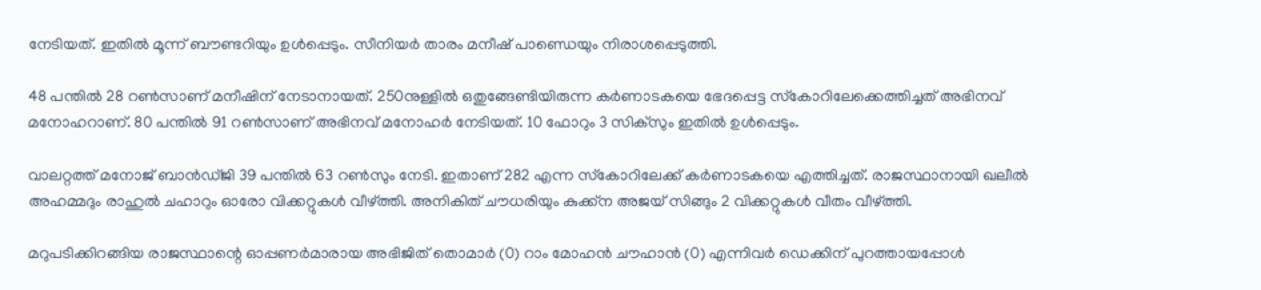നേടിയത്. ഇതില്‍ മൂന്ന് ബൗണ്ടറിയും ഉള്‍പ്പെടും. സീനിയര്‍ താരം മനീഷ് പാണ്ഡെയും നിരാശപ്പെടുത്തി.

48 പന്തില്‍ 28 റണ്‍സാണ് മനീഷിന് നേടാനായത്. 250നുള്ളില്‍ ഒതുങ്ങേണ്ടിയിരുന്ന കര്‍ണാടകയെ ഭേദപ്പെട്ട സ്‌കോറിലേക്കെത്തിച്ചത് അഭിനവ് മനോഹറാണ്. 80 പന്തില്‍ 91 റണ്‍സാണ് അഭിനവ് മനോഹര്‍ നേടിയത്. 10 ഫോറും 3 സിക്‌സും ഇതില്‍ ഉള്‍പ്പെടും.

വാലറ്റത്ത് മനോജ് ബാന്‍ഡ്ജി 39 പന്തില്‍ 63 റണ്‍സും നേടി. ഇതാണ് 282 എന്ന സ്‌കോറിലേക്ക് കര്‍ണാടകയെ എത്തിച്ചത്. രാജസ്ഥാനായി ഖലീല്‍ അഹമ്മദും രാഹുല്‍ ചഹാറും ഓരോ വിക്കറ്റുകള്‍ വീഴ്ത്തി. അനികിത് ചൗധരിയും കുക്ക്‌ന അജയ് സിങ്ങും 2 വിക്കറ്റുകള്‍ വീതം വീഴ്ത്തി.

മറുപടിക്കിറങ്ങിയ രാജസ്ഥാന്റെ ഓപ്പണര്‍മാരായ അഭിജിത് തൊമാര്‍ (0) റാം മോഹന്‍ ചൗഹാന്‍ (0) എന്നിവര്‍ ഡെക്കിന് പുറത്തായപ്പോള്‍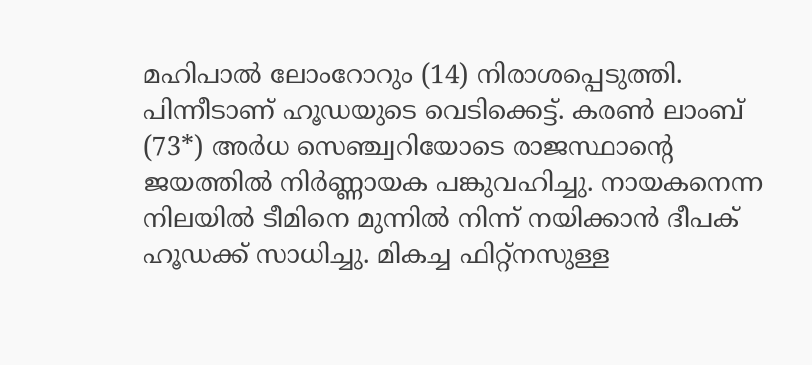മഹിപാല്‍ ലോംറോറും (14) നിരാശപ്പെടുത്തി. പിന്നീടാണ് ഹൂഡയുടെ വെടിക്കെട്ട്. കരണ്‍ ലാംബ് (73*) അര്‍ധ സെഞ്ച്വറിയോടെ രാജസ്ഥാന്റെ ജയത്തില്‍ നിര്‍ണ്ണായക പങ്കുവഹിച്ചു. നായകനെന്ന നിലയില്‍ ടീമിനെ മുന്നില്‍ നിന്ന് നയിക്കാന്‍ ദീപക് ഹൂഡക്ക് സാധിച്ചു. മികച്ച ഫിറ്റ്‌നസുള്ള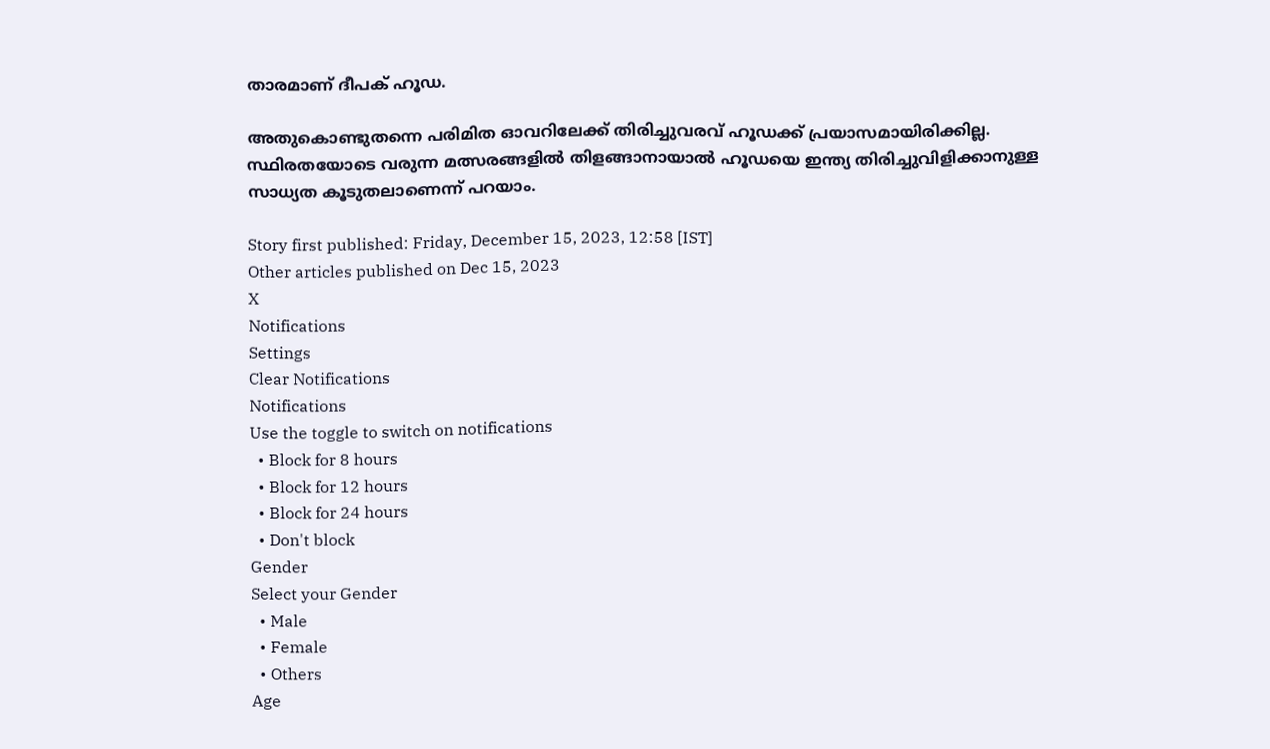താരമാണ് ദീപക് ഹൂഡ.

അതുകൊണ്ടുതന്നെ പരിമിത ഓവറിലേക്ക് തിരിച്ചുവരവ് ഹൂഡക്ക് പ്രയാസമായിരിക്കില്ല. സ്ഥിരതയോടെ വരുന്ന മത്സരങ്ങളില്‍ തിളങ്ങാനായാല്‍ ഹൂഡയെ ഇന്ത്യ തിരിച്ചുവിളിക്കാനുള്ള സാധ്യത കൂടുതലാണെന്ന് പറയാം.

Story first published: Friday, December 15, 2023, 12:58 [IST]
Other articles published on Dec 15, 2023
X
Notifications
Settings
Clear Notifications
Notifications
Use the toggle to switch on notifications
  • Block for 8 hours
  • Block for 12 hours
  • Block for 24 hours
  • Don't block
Gender
Select your Gender
  • Male
  • Female
  • Others
Age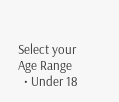Select your Age Range
  • Under 18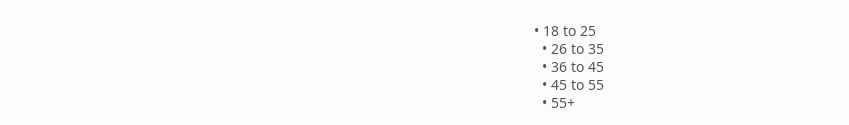• 18 to 25
  • 26 to 35
  • 36 to 45
  • 45 to 55
  • 55+